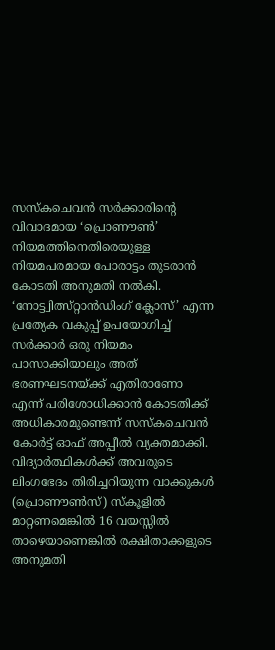സസ്കചെവൻ സർക്കാരിൻ്റെ വിവാദമായ ‘പ്രൊണൗൺ’ നിയമത്തിനെതിരെയുള്ള നിയമപരമായ പോരാട്ടം തുടരാൻ കോടതി അനുമതി നൽകി. ‘നോട്ട്വിത്സ്റ്റാൻഡിംഗ് ക്ലോസ്’ എന്ന പ്രത്യേക വകുപ്പ് ഉപയോഗിച്ച് സർക്കാർ ഒരു നിയമം പാസാക്കിയാലും അത് ഭരണഘടനയ്ക്ക് എതിരാണോ എന്ന് പരിശോധിക്കാൻ കോടതിക്ക് അധികാരമുണ്ടെന്ന് സസ്കചെവൻ കോർട്ട് ഓഫ് അപ്പീൽ വ്യക്തമാക്കി.
വിദ്യാർത്ഥികൾക്ക് അവരുടെ ലിംഗഭേദം തിരിച്ചറിയുന്ന വാക്കുകൾ (പ്രൊണൗൺസ്) സ്കൂളിൽ മാറ്റണമെങ്കിൽ 16 വയസ്സിൽ താഴെയാണെങ്കിൽ രക്ഷിതാക്കളുടെ അനുമതി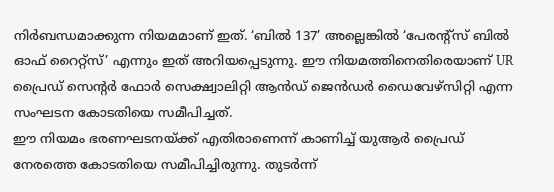നിർബന്ധമാക്കുന്ന നിയമമാണ് ഇത്. ‘ബിൽ 137’ അല്ലെങ്കിൽ ‘പേരന്റ്സ് ബിൽ ഓഫ് റൈറ്റ്സ്’ എന്നും ഇത് അറിയപ്പെടുന്നു. ഈ നിയമത്തിനെതിരെയാണ് UR പ്രൈഡ് സെൻ്റർ ഫോർ സെക്ഷ്വാലിറ്റി ആൻഡ് ജെൻഡർ ഡൈവേഴ്സിറ്റി എന്ന സംഘടന കോടതിയെ സമീപിച്ചത്.
ഈ നിയമം ഭരണഘടനയ്ക്ക് എതിരാണെന്ന് കാണിച്ച് യുആർ പ്രൈഡ് നേരത്തെ കോടതിയെ സമീപിച്ചിരുന്നു. തുടർന്ന്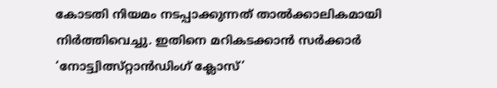കോടതി നിയമം നടപ്പാക്കുന്നത് താൽക്കാലികമായി നിർത്തിവെച്ചു. ഇതിനെ മറികടക്കാൻ സർക്കാർ ‘നോട്ട്വിത്സ്റ്റാൻഡിംഗ് ക്ലോസ്’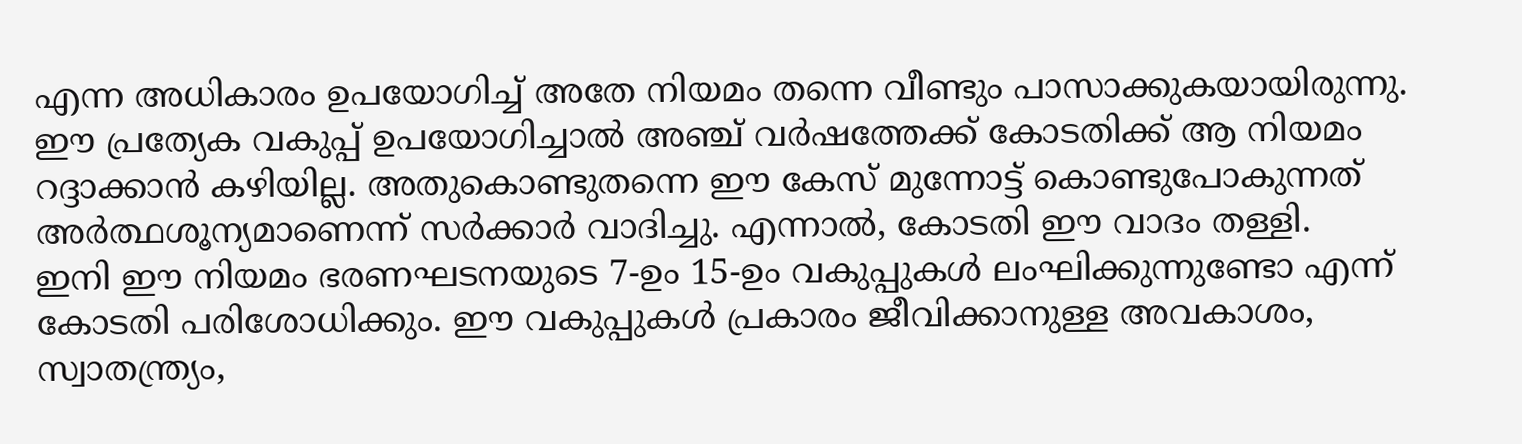എന്ന അധികാരം ഉപയോഗിച്ച് അതേ നിയമം തന്നെ വീണ്ടും പാസാക്കുകയായിരുന്നു.
ഈ പ്രത്യേക വകുപ്പ് ഉപയോഗിച്ചാൽ അഞ്ച് വർഷത്തേക്ക് കോടതിക്ക് ആ നിയമം റദ്ദാക്കാൻ കഴിയില്ല. അതുകൊണ്ടുതന്നെ ഈ കേസ് മുന്നോട്ട് കൊണ്ടുപോകുന്നത് അർത്ഥശൂന്യമാണെന്ന് സർക്കാർ വാദിച്ചു. എന്നാൽ, കോടതി ഈ വാദം തള്ളി.
ഇനി ഈ നിയമം ഭരണഘടനയുടെ 7-ഉം 15-ഉം വകുപ്പുകൾ ലംഘിക്കുന്നുണ്ടോ എന്ന് കോടതി പരിശോധിക്കും. ഈ വകുപ്പുകൾ പ്രകാരം ജീവിക്കാനുള്ള അവകാശം, സ്വാതന്ത്ര്യം,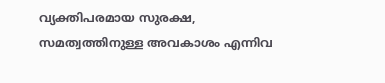വ്യക്തിപരമായ സുരക്ഷ, സമത്വത്തിനുള്ള അവകാശം എന്നിവ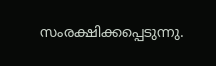സംരക്ഷിക്കപ്പെടുന്നു.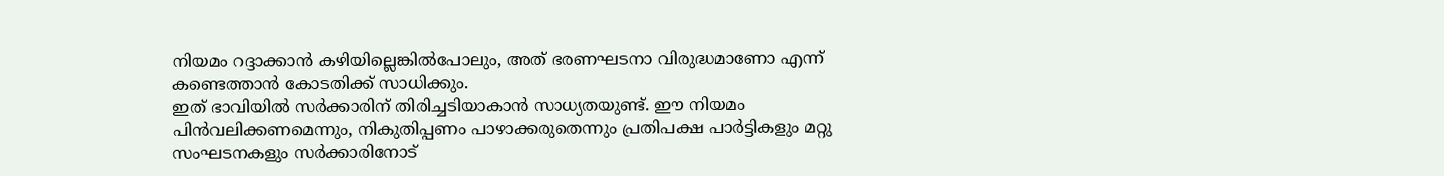നിയമം റദ്ദാക്കാൻ കഴിയില്ലെങ്കിൽപോലും, അത് ഭരണഘടനാ വിരുദ്ധമാണോ എന്ന് കണ്ടെത്താൻ കോടതിക്ക് സാധിക്കും.
ഇത് ഭാവിയിൽ സർക്കാരിന് തിരിച്ചടിയാകാൻ സാധ്യതയുണ്ട്. ഈ നിയമം പിൻവലിക്കണമെന്നും, നികുതിപ്പണം പാഴാക്കരുതെന്നും പ്രതിപക്ഷ പാർട്ടികളും മറ്റു സംഘടനകളും സർക്കാരിനോട്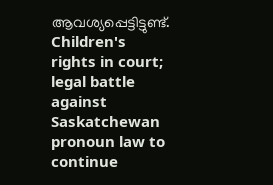ആവശ്യപ്പെട്ടിട്ടുണ്ട്.
Children's rights in court; legal battle against Saskatchewan pronoun law to continue